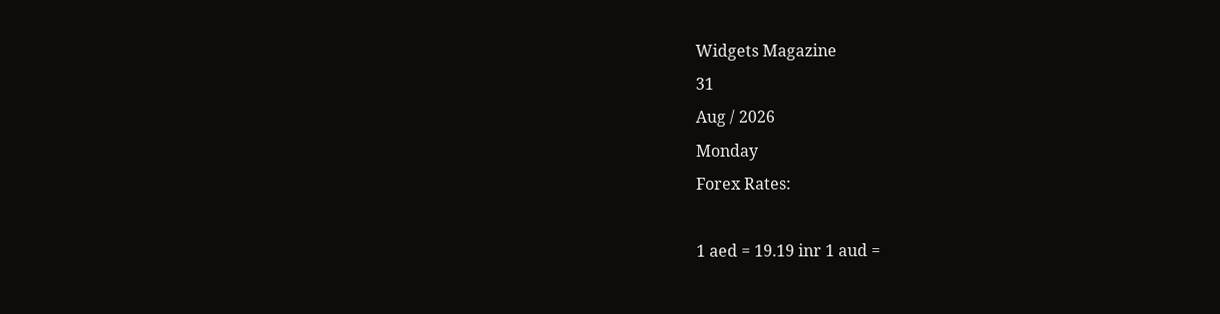Widgets Magazine
31
Aug / 2026
Monday
Forex Rates:

1 aed = 19.19 inr 1 aud =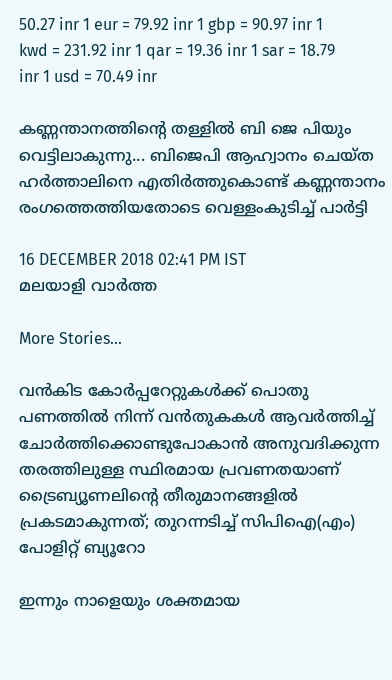50.27 inr 1 eur = 79.92 inr 1 gbp = 90.97 inr 1 kwd = 231.92 inr 1 qar = 19.36 inr 1 sar = 18.79 inr 1 usd = 70.49 inr

കണ്ണന്താനത്തിന്റെ തള്ളിൽ ബി ജെ പിയും വെട്ടിലാകുന്നു... ബിജെപി ആഹ്വാനം ചെയ്ത ഹർത്താലിനെ എതിർത്തുകൊണ്ട് കണ്ണന്താനം രംഗത്തെത്തിയതോടെ വെള്ളംകുടിച്ച് പാർട്ടി

16 DECEMBER 2018 02:41 PM IST
മലയാളി വാര്‍ത്ത

More Stories...

വൻകിട കോർപ്പറേറ്റുകൾക്ക് പൊതു പണത്തിൽ നിന്ന് വൻതുകകൾ ആവർത്തിച്ച് ചോർത്തിക്കൊണ്ടുപോകാൻ അനുവദിക്കുന്ന തരത്തിലുള്ള സ്ഥിരമായ പ്രവണതയാണ് ട്രൈബ്യൂണലിന്റെ തീരുമാനങ്ങളിൽ പ്രകടമാകുന്നത്; തുറന്നടിച്ച് സിപിഐ(എം) പോളിറ്റ് ബ്യൂറോ

ഇന്നും നാളെയും ശക്തമായ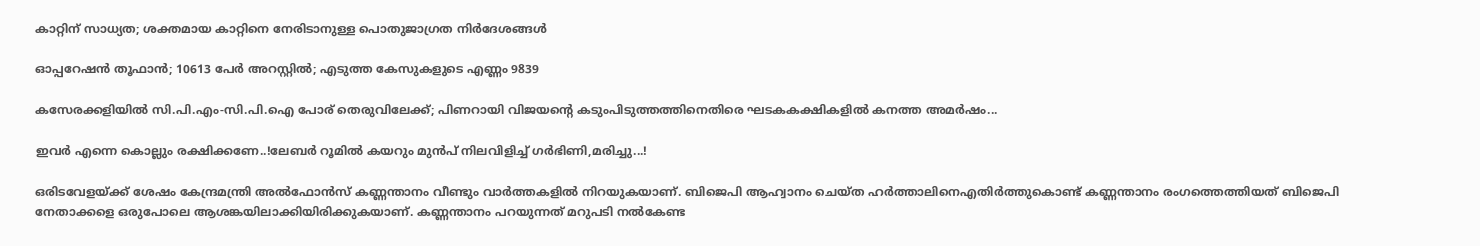കാറ്റിന് സാധ്യത; ശക്തമായ കാറ്റിനെ നേരിടാനുള്ള പൊതുജാഗ്രത നിർദേശങ്ങൾ

ഓപ്പറേഷന്‍ തൂഫാന്‍; 10613 പേർ അറസ്റ്റിൽ; എടുത്ത കേസുകളുടെ എണ്ണം 9839

കസേരക്കളിയിൽ സി.പി.എം-സി.പി.ഐ പോര് തെരുവിലേക്ക്; പിണറായി വിജയന്റെ കടുംപിടുത്തത്തിനെതിരെ ഘടകകക്ഷികളിൽ കനത്ത അമർഷം...

ഇവർ എന്നെ കൊല്ലും രക്ഷിക്കണേ..!ലേബർ റൂമിൽ കയറും മുൻപ് നിലവിളിച്ച് ഗർഭിണി,മരിച്ചു...!

ഒരിടവേളയ്ക്ക് ശേഷം കേന്ദ്രമന്ത്രി അൽഫോൻസ് കണ്ണന്താനം വീണ്ടും വാർത്തകളിൽ നിറയുകയാണ്. ബിജെപി ആഹ്വാനം ചെയ്ത ഹർത്താലിനെഎതിർത്തുകൊണ്ട് കണ്ണന്താനം രംഗത്തെത്തിയത് ബിജെപി നേതാക്കളെ ഒരുപോലെ ആശങ്കയിലാക്കിയിരിക്കുകയാണ്. കണ്ണന്താനം പറയുന്നത് മറുപടി നൽകേണ്ട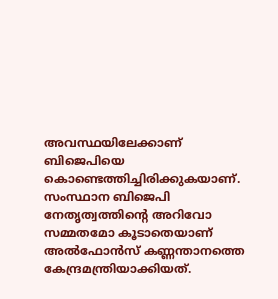അവസ്ഥയിലേക്കാണ് ബിജെപിയെ കൊണ്ടെത്തിച്ചിരിക്കുകയാണ്. സംസ്ഥാന ബിജെപി നേതൃത്വത്തിന്റെ അറിവോ സമ്മതമോ കൂടാതെയാണ് അൽഫോൻസ് കണ്ണന്താനത്തെ കേന്ദ്രമന്ത്രിയാക്കിയത്.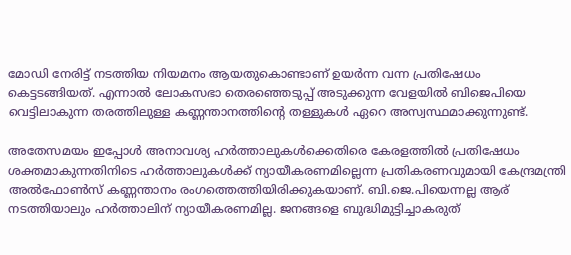മോഡി നേരിട്ട് നടത്തിയ നിയമനം ആയതുകൊണ്ടാണ് ഉയർന്ന വന്ന പ്രതിഷേധം കെട്ടടങ്ങിയത്. എന്നാൽ ലോകസഭാ തെരഞ്ഞെടുപ്പ് അടുക്കുന്ന വേളയിൽ ബിജെപിയെ വെട്ടിലാകുന്ന തരത്തിലുള്ള കണ്ണന്താനത്തിന്റെ തള്ളുകൾ ഏറെ അസ്വസ്ഥമാക്കുന്നുണ്ട്.

അതേസമയം ഇപ്പോൾ അനാവശ്യ ഹർത്താലുകൾക്കെതിരെ കേരളത്തിൽ പ്രതിഷേധം ശക്തമാകുന്നതിനിടെ ഹർത്താലുകൾക്ക് ന്യായീകരണമില്ലെന്ന പ്രതികരണവുമായി കേന്ദ്രമന്ത്രി അൽഫോൺസ് കണ്ണന്താനം രംഗത്തെത്തിയിരിക്കുകയാണ്. ബി.ജെ.പിയെന്നല്ല ആര് നടത്തിയാലും ഹർത്താലിന് ന്യായീകരണമില്ല. ജനങ്ങളെ ബുദ്ധിമുട്ടിച്ചാകരുത്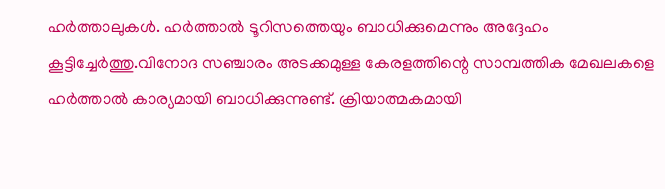ഹർത്താലുകൾ. ഹർത്താൽ ടൂറിസത്തെയും ബാധിക്കുമെന്നും അദ്ദേഹം കൂട്ടിച്ചേർത്തു.വിനോദ സഞ്ചാരം അടക്കമുള്ള കേരളത്തിന്റെ സാമ്പത്തിക മേഖലകളെ ഹർത്താൽ കാര്യമായി ബാധിക്കുന്നുണ്ട്. ക്രിയാത്മകമായി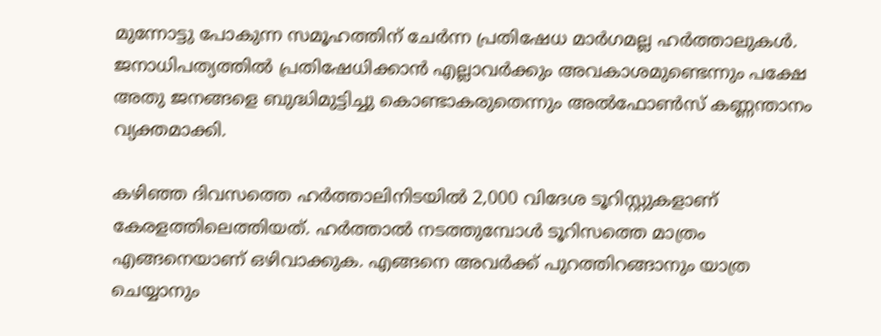മുന്നോട്ടു പോകുന്ന സമൂഹത്തിന് ചേർന്ന പ്രതിഷേധ മാർഗമല്ല ഹർത്താലുകൾ. ജനാധിപത്യത്തിൽ പ്രതിഷേധിക്കാൻ എല്ലാവർക്കും അവകാശമുണ്ടെന്നും പക്ഷേ അതു ജനങ്ങളെ ബുദ്ധിമുട്ടിച്ചു കൊണ്ടാകരുതെന്നും അൽഫോൺസ് കണ്ണന്താനം വ്യക്തമാക്കി.

കഴിഞ്ഞ ദിവസത്തെ ഹർത്താലിനിടയിൽ 2,000 വിദേശ ടൂറിസ്റ്റുകളാണ് കേരളത്തിലെത്തിയത്. ഹർത്താൽ നടത്തുമ്പോൾ ടൂറിസത്തെ മാത്രം എങ്ങനെയാണ് ഒഴിവാക്കുക. എങ്ങനെ അവർക്ക് പുറത്തിറങ്ങാനും യാത്ര ചെയ്യാനും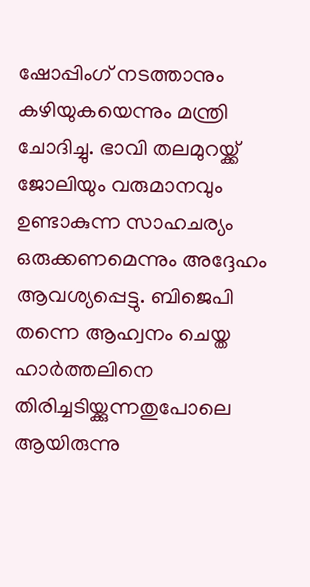ഷോപ്പിംഗ് നടത്താനും കഴിയുകയെന്നും മന്ത്രി ചോദിച്ചു. ഭാവി തലമുറയ്ക്ക് ജോലിയും വരുമാനവും ഉണ്ടാകുന്ന സാഹചര്യം ഒരുക്കണമെന്നും അദ്ദേഹം ആവശ്യപ്പെട്ടു. ബിജെപി തന്നെ ആഹ്വനം ചെയ്ത ഹാർത്തലിനെ തിരിച്ചടിയ്ക്കുന്നതുപോലെ ആയിരുന്നു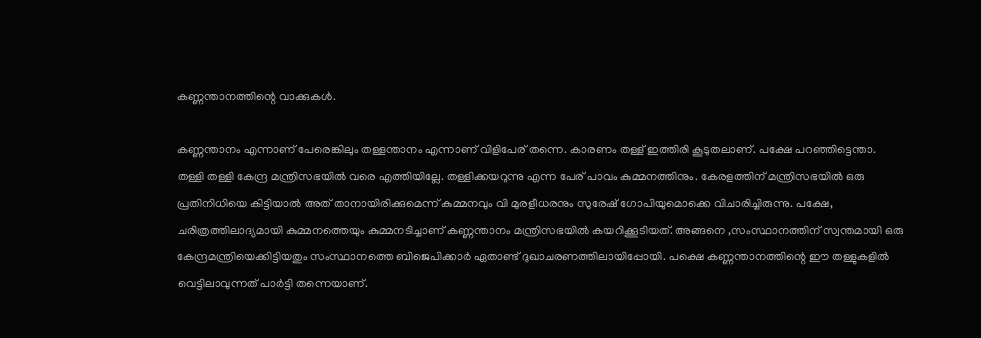കണ്ണന്താനത്തിന്റെ വാക്കുകൾ.

കണ്ണന്താനം എന്നാണ് പേരെങ്കിലും തള്ളന്താനം എന്നാണ് വിളിപേര് തന്നെ. കാരണം തള്ള് ഇത്തിരി കൂടുതലാണ്. പക്ഷേ പറഞ്ഞിട്ടെന്താ. തള്ളി തള്ളി കേന്ദ്ര മന്ത്രിസഭയില്‍ വരെ എത്തിയില്ലേ. തള്ളിക്കയറുന്നു എന്ന പേര് പാവം കുമ്മനത്തിനും. കേരളത്തിന് മന്ത്രിസഭയില്‍ ഒരു പ്രതിനിധിയെ കിട്ടിയാല്‍ അത് താനായിരിക്കുമെന്ന് കുമ്മനവും വി മുരളീധരനും സുരേഷ് ഗോപിയുമൊക്കെ വിചാരിച്ചിരുന്നു. പക്ഷേ, ചരിത്രത്തിലാദ്യമായി കുമ്മനത്തെയും കുമ്മനടിച്ചാണ് കണ്ണന്താനം മന്ത്രിസഭയില്‍ കയറിക്കൂടിയത്. അങ്ങനെ ,സംസ്ഥാനത്തിന് സ്വന്തമായി ഒരു കേന്ദ്രമന്ത്രിയെക്കിട്ടിയതും സംസ്ഥാനത്തെ ബിജെപിക്കാര്‍ ഏതാണ്ട് ദുഖാചരണത്തിലായിപ്പോയി. പക്ഷെ കണ്ണന്താനത്തിന്റെ ഈ തള്ളുകളിൽ വെട്ടിലാവുന്നത് പാർട്ടി തന്നെയാണ്.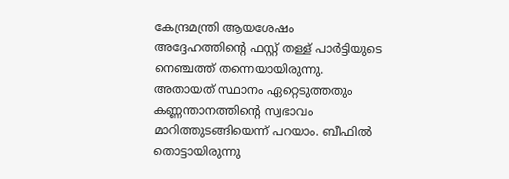കേന്ദ്രമന്ത്രി ആയശേഷം അദ്ദേഹത്തിന്റെ ഫസ്റ്റ് തള്ള് പാർട്ടിയുടെ നെഞ്ചത്ത് തന്നെയായിരുന്നു. അതായത് സ്ഥാനം ഏറ്റെടുത്തതും കണ്ണന്താനത്തിന്റെ സ്വഭാവം മാറിത്തുടങ്ങിയെന്ന് പറയാം. ബീഫില്‍ തൊട്ടായിരുന്നു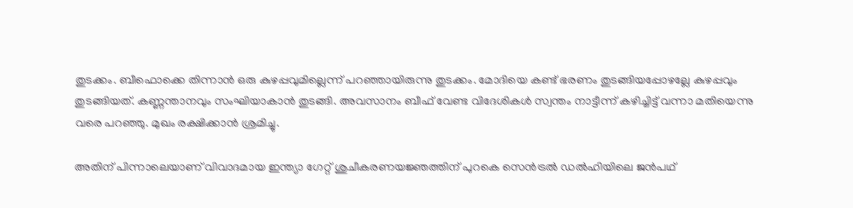തുടക്കം. ബീഫൊക്കെ തിന്നാന്‍ ഒരു കുഴപ്പവുമില്ലെന്ന് പറഞ്ഞായിരുന്നു തുടക്കം. മോദിയെ കണ്ട് ഭരണം തുടങ്ങിയപ്പോഴല്ലേ കുഴപ്പവും തുടങ്ങിയത്. കണ്ണന്താനവും സംഘിയാകാന്‍ തുടങ്ങി. അവസാനം ബീഫ് വേണ്ട വിദേശികള്‍ സ്വന്തം നാട്ടീന്ന് കഴിച്ചിട്ട് വന്നാ മതിയെന്നു വരെ പറഞ്ഞു. മുഖം രക്ഷിക്കാൻ ശ്രമിച്ചു.

അതിന് പിന്നാലെയാണ് വിവാദമായ ഇന്ത്യാ ഗേറ്റ് ശുചീകരണയജ്ഞത്തിന് പുറകെ സെന്‍ട്രല്‍ ഡല്‍ഹിയിലെ ജന്‍പഥ്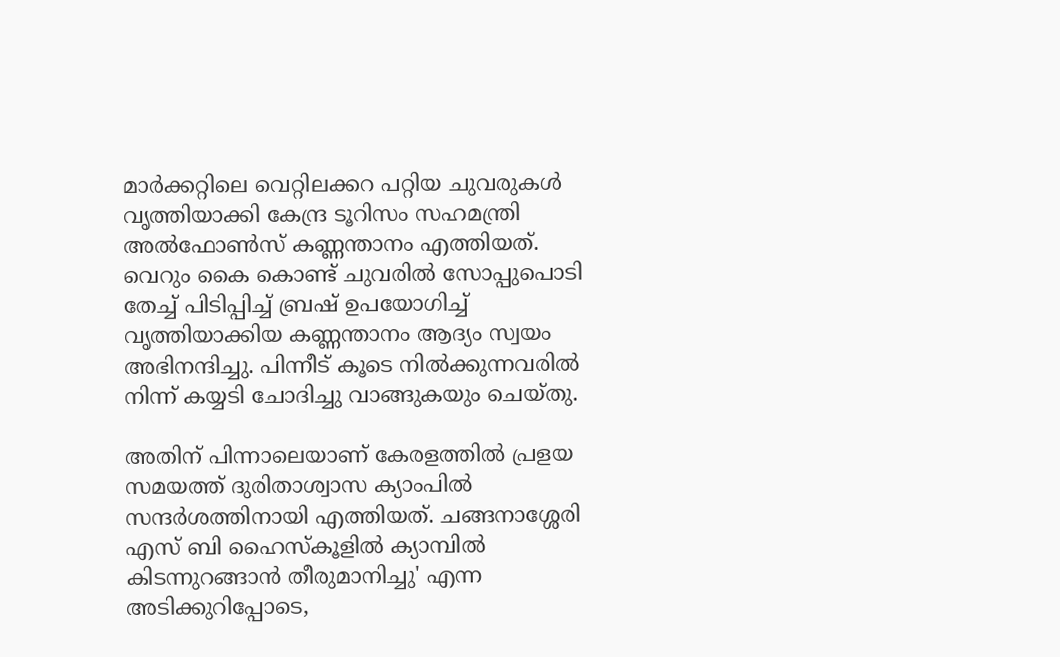മാര്‍ക്കറ്റിലെ വെറ്റിലക്കറ പറ്റിയ ചുവരുകള്‍ വൃത്തിയാക്കി കേന്ദ്ര ടൂറിസം സഹമന്ത്രി അല്‍ഫോണ്‍സ് കണ്ണന്താനം എത്തിയത്. വെറും കൈ കൊണ്ട് ചുവരില്‍ സോപ്പുപൊടി തേച്ച് പിടിപ്പിച്ച് ബ്രഷ് ഉപയോഗിച്ച് വൃത്തിയാക്കിയ കണ്ണന്താനം ആദ്യം സ്വയം അഭിനന്ദിച്ചു. പിന്നീട് കൂടെ നില്‍ക്കുന്നവരില്‍ നിന്ന് കയ്യടി ചോദിച്ചു വാങ്ങുകയും ചെയ്തു.

അതിന് പിന്നാലെയാണ് കേരളത്തിൽ പ്രളയ സമയത്ത് ദുരിതാശ്വാസ ക്യാംപില്‍ സന്ദർശത്തിനായി എത്തിയത്. ചങ്ങനാശ്ശേരി എസ് ബി ഹൈസ്കൂളില്‍ ക്യാമ്പില്‍ കിടന്നുറങ്ങാന്‍ തീരുമാനിച്ചു' എന്ന അടിക്കുറിപ്പോടെ,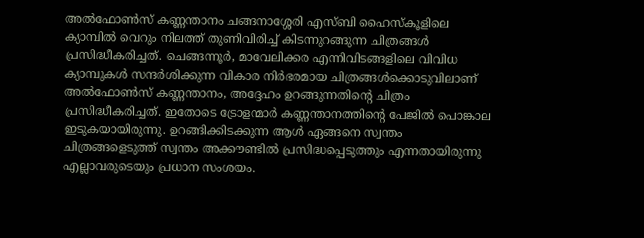അല്‍ഫോണ്‍സ് കണ്ണന്താനം ചങ്ങനാശ്ശേരി എസ്ബി ഹൈസ്കൂളിലെ ക്യാമ്പില്‍ വെറും നിലത്ത് തുണിവിരിച്ച് കിടന്നുറങ്ങുന്ന ചിത്രങ്ങള്‍ പ്രസിദ്ധീകരിച്ചത്. ചെങ്ങന്നൂര്‍, മാവേലിക്കര എന്നിവിടങ്ങളിലെ വിവിധ ക്യാമ്പുകള്‍ സന്ദര്‍ശിക്കുന്ന വികാര നിര്‍ഭരമായ ചിത്രങ്ങള്‍ക്കൊടുവിലാണ് അല്‍ഫോണ്‍സ് കണ്ണന്താനം, അദ്ദേഹം ഉറങ്ങുന്നതിന്‍റെ ചിത്രം പ്രസിദ്ധീകരിച്ചത്. ഇതോടെ ട്രോളന്മാര്‍ കണ്ണന്താനത്തിന്‍റെ പേജില്‍ പൊങ്കാല ഇടുകയായിരുന്നു. ഉറങ്ങിക്കിടക്കുന്ന ആള്‍ ഏങ്ങനെ സ്വന്തം ചിത്രങ്ങളെടുത്ത് സ്വന്തം അക്കൗണ്ടില്‍ പ്രസിദ്ധപ്പെടുത്തും എന്നതായിരുന്നു എല്ലാവരുടെയും പ്രധാന സംശയം.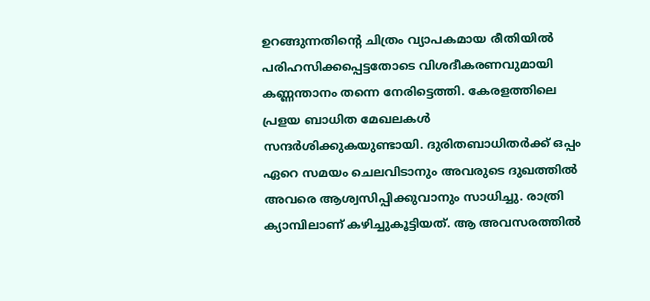ഉറങ്ങുന്നതിന്റെ ചിത്രം വ്യാപകമായ രീതിയില്‍ പരിഹസിക്കപ്പെട്ടതോടെ വിശദീകരണവുമായി കണ്ണന്താനം തന്നെ നേരിട്ടെത്തി. കേരളത്തിലെ പ്രളയ ബാധിത മേഖലകൾ സന്ദർശിക്കുകയുണ്ടായി. ദുരിതബാധിതർക്ക് ഒപ്പം ഏറെ സമയം ചെലവിടാനും അവരുടെ ദുഖത്തിൽ അവരെ ആശ്വസിപ്പിക്കുവാനും സാധിച്ചു. രാത്രി ക്യാമ്പിലാണ് കഴിച്ചുകൂട്ടിയത്. ആ അവസരത്തിൽ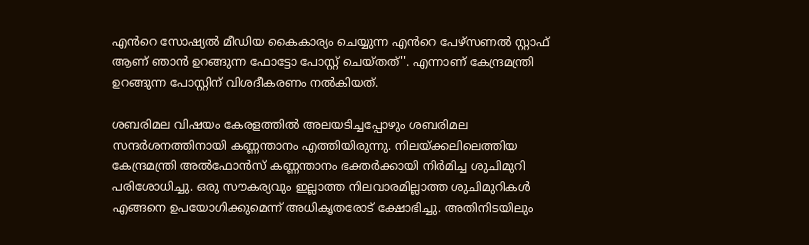എൻറെ സോഷ്യൽ മീഡിയ കൈകാര്യം ചെയ്യുന്ന എൻറെ പേഴ്സണൽ സ്റ്റാഫ് ആണ് ഞാൻ ഉറങ്ങുന്ന ഫോട്ടോ പോസ്റ്റ് ചെയ്തത്''. എന്നാണ് കേന്ദ്രമന്ത്രി ഉറങ്ങുന്ന പോസ്റ്റിന് വിശദീകരണം നൽകിയത്.

ശബരിമല വിഷയം കേരളത്തിൽ അലയടിച്ചപ്പോഴും ശബരിമല സന്ദർശനത്തിനായി കണ്ണന്താനം എത്തിയിരുന്നു. നിലയ്ക്കലിലെത്തിയ കേന്ദ്രമന്ത്രി അൽഫോൻസ് കണ്ണന്താനം ഭക്തർക്കായി നിർമിച്ച ശുചിമുറി പരിശോധിച്ചു. ഒരു സൗകര്യവും ഇല്ലാത്ത നിലവാരമില്ലാത്ത ശുചിമുറികൾ എങ്ങനെ ഉപയോഗിക്കുമെന്ന് അധികൃതരോട് ക്ഷോഭിച്ചു. അതിനിടയിലും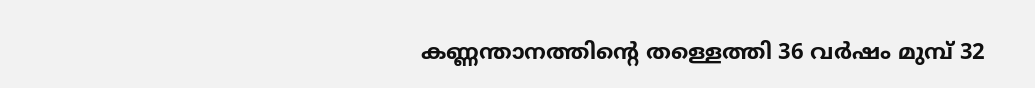കണ്ണന്താനത്തിന്റെ തള്ളെത്തി 36 വര്‍ഷം മുമ്പ് 32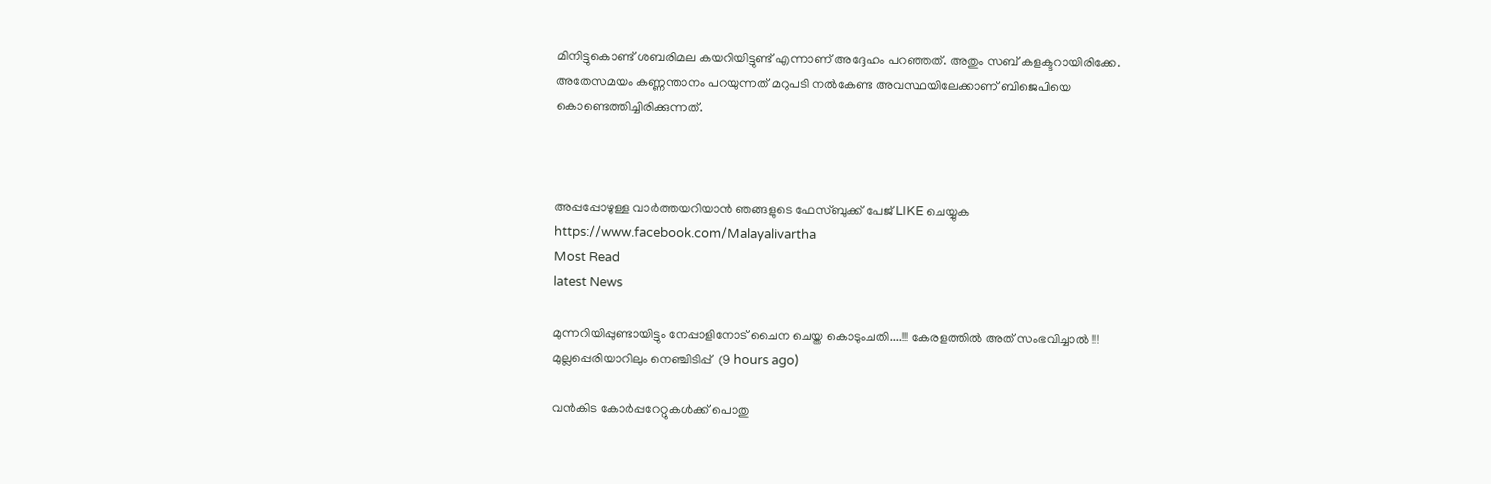മിനിട്ടുകൊണ്ട് ശബരിമല കയറിയിട്ടുണ്ട് എന്നാണ് അദ്ദേഹം പറഞ്ഞത്. അതും സബ് കളക്ടറായിരിക്കേ. അതേസമയം കണ്ണന്താനം പറയുന്നത് മറുപടി നൽകേണ്ട അവസ്ഥയിലേക്കാണ് ബിജെപിയെ കൊണ്ടെത്തിച്ചിരിക്കുന്നത്.



അപ്പപ്പോഴുള്ള വാര്‍ത്തയറിയാന്‍ ഞങ്ങളുടെ ഫേസ്‌ബുക്ക്‌ പേജ് LIKE ചെയ്യുക
https://www.facebook.com/Malayalivartha
Most Read
latest News

മുന്നറിയിപ്പുണ്ടായിട്ടും നേപ്പാളിനോട് ചൈന ചെയ്ത കൊടുംചതി....!!! കേരളത്തിൽ അത് സംഭവിച്ചാൽ !!! മുല്ലപ്പെരിയാറിലും നെഞ്ചിടിപ്പ്  (9 hours ago)

വൻകിട കോർപ്പറേറ്റുകൾക്ക് പൊതു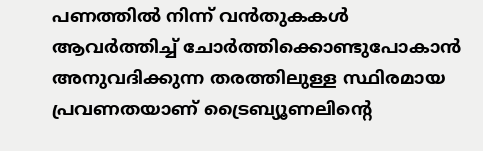പണത്തിൽ നിന്ന് വൻതുകകൾ ആവർത്തിച്ച് ചോർത്തിക്കൊണ്ടുപോകാൻ അനുവദിക്കുന്ന തരത്തിലുള്ള സ്ഥിരമായ പ്രവണതയാണ് ട്രൈബ്യൂണലിന്റെ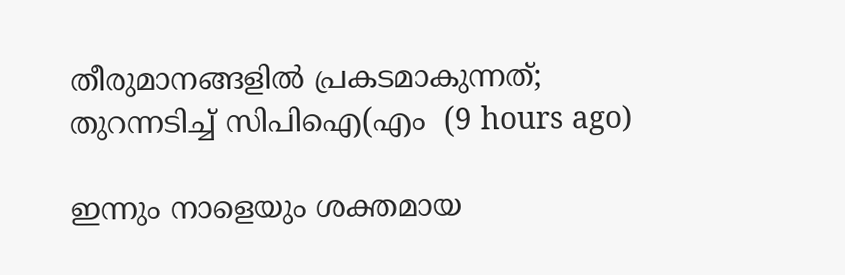തീരുമാനങ്ങളിൽ പ്രകടമാകുന്നത്; തുറന്നടിച്ച് സിപിഐ(എം  (9 hours ago)

ഇന്നും നാളെയും ശക്തമായ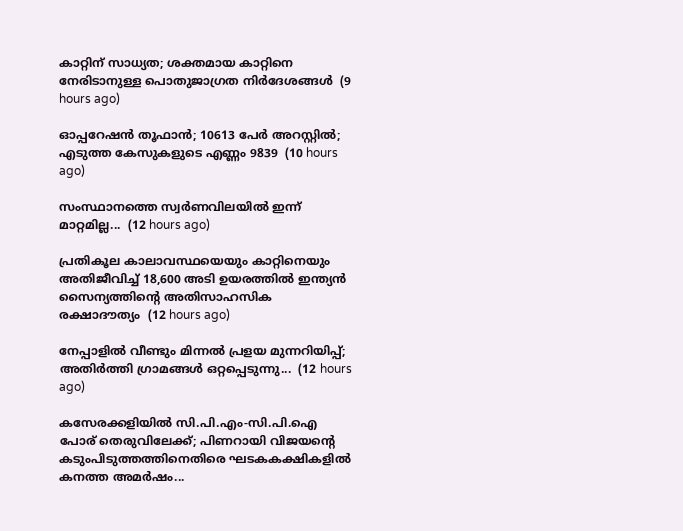കാറ്റിന് സാധ്യത; ശക്തമായ കാറ്റിനെ നേരിടാനുള്ള പൊതുജാഗ്രത നിർദേശങ്ങൾ  (9 hours ago)

ഓപ്പറേഷന്‍ തൂഫാന്‍; 10613 പേർ അറസ്റ്റിൽ; എടുത്ത കേസുകളുടെ എണ്ണം 9839  (10 hours ago)

സംസ്ഥാനത്തെ സ്വർണവിലയിൽ ഇന്ന് മാറ്റമില്ല...  (12 hours ago)

പ്രതികൂല കാലാവസ്ഥയെയും കാറ്റിനെയും അതിജീവിച്ച് 18,600 അടി ഉയരത്തിൽ ഇന്ത്യൻ സൈന്യത്തിന്റെ അതിസാഹസിക രക്ഷാദൗത്യം  (12 hours ago)

നേപ്പാളിൽ വീണ്ടും മിന്നൽ പ്രളയ മുന്നറിയിപ്പ്; അതിർത്തി ഗ്രാമങ്ങൾ ഒറ്റപ്പെടുന്നു...  (12 hours ago)

കസേരക്കളിയിൽ സി.പി.എം-സി.പി.ഐ പോര് തെരുവിലേക്ക്; പിണറായി വിജയന്റെ കടുംപിടുത്തത്തിനെതിരെ ഘടകകക്ഷികളിൽ കനത്ത അമർഷം...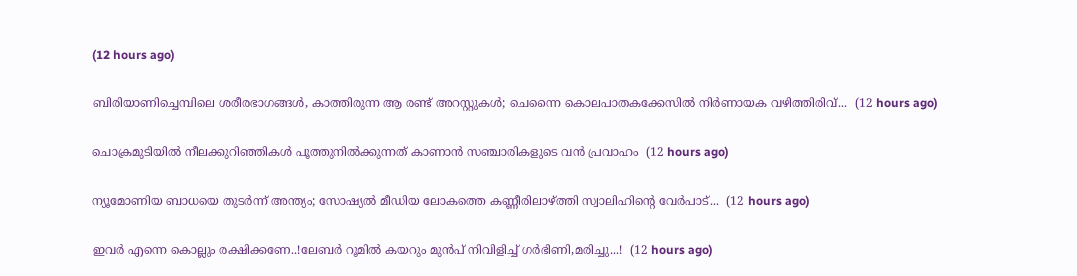(12 hours ago)

ബിരിയാണിച്ചെമ്പിലെ ശരീരഭാഗങ്ങൾ, കാത്തിരുന്ന ആ രണ്ട് അറസ്റ്റുകൾ; ചെന്നൈ കൊലപാതകക്കേസിൽ നിർണായക വഴിത്തിരിവ്...  (12 hours ago)

ചൊക്രമുടിയിൽ നീലക്കുറിഞ്ഞികൾ പൂത്തുനിൽക്കുന്നത് കാണാൻ സഞ്ചാരികളുടെ വൻ പ്രവാഹം  (12 hours ago)

ന്യൂമോണിയ ബാധയെ തുടർന്ന് അന്ത്യം; സോഷ്യൽ മീഡിയ ലോകത്തെ കണ്ണീരിലാഴ്ത്തി സ്വാലിഹിന്റെ വേർപാട്...  (12 hours ago)

ഇവർ എന്നെ കൊല്ലും രക്ഷിക്കണേ..!ലേബർ റൂമിൽ കയറും മുൻപ് നിവിളിച്ച് ഗർഭിണി,മരിച്ചു...!  (12 hours ago)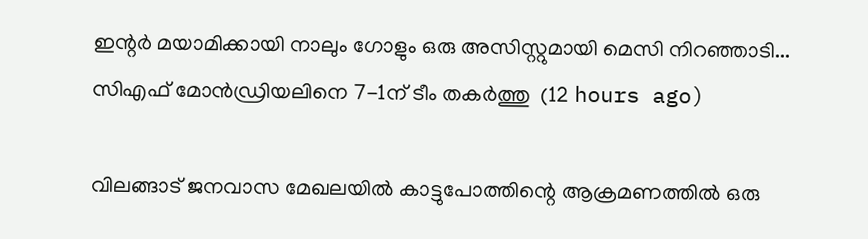ഇന്റർ മയാമിക്കായി നാലും ഗോളും ഒരു അസിസ്റ്റുമായി മെസി നിറഞ്ഞാടി... സിഎഫ് മോൻഡ്രിയലിനെ 7-1ന് ടീം തകർത്തു  (12 hours ago)

വിലങ്ങാട് ജനവാസ മേഖലയിൽ കാട്ടുപോത്തിന്റെ ആക്രമണത്തിൽ ഒരു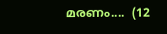മരണം....  (12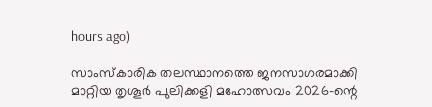hours ago)

സാംസ്കാരിക തലസ്ഥാനത്തെ ജനസാഗരമാക്കി മാറ്റിയ തൃശൂർ പുലിക്കളി മഹോത്സവം 2026-ന്റെ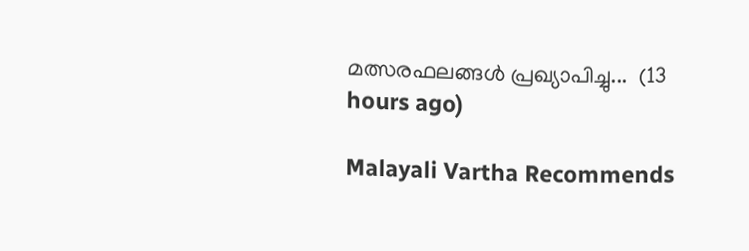മത്സരഫലങ്ങൾ പ്രഖ്യാപിച്ചു...  (13 hours ago)

Malayali Vartha Recommends